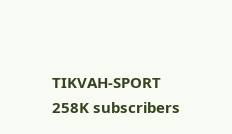TIKVAH-SPORT
258K subscribers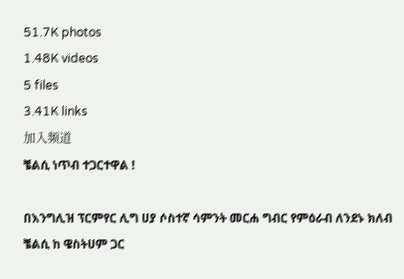51.7K photos
1.48K videos
5 files
3.41K links
加入频道
ቼልሲ ነጥብ ተጋርተዋል !

በእንግሊዝ ፕርምየር ሊግ ሀያ ሶስተኛ ሳምንት መርሐ ግብር የምዕራብ ለንደኑ ክለብ ቼልሲ ከ ዌስትሀም ጋር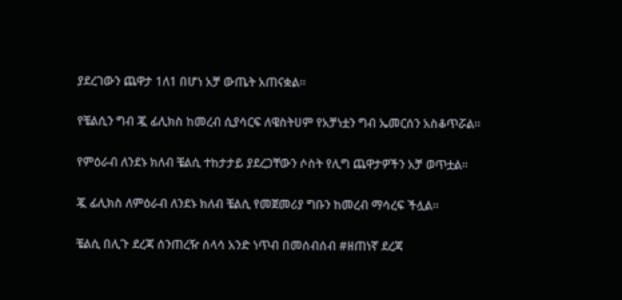ያደረገውን ጨዋታ 1ለ1 በሆነ አቻ ውጤት አጠናቋል።

የቼልሲን ግብ ጇ ፊሊክስ ከመረብ ሲያሳርፍ ለዌስትሀም የአቻነቷን ግብ ኤመርሰን አስቆጥሯል።

የምዕራብ ለንደኑ ክለብ ቼልሲ ተከታታይ ያደረጋቸውን ሶስት የሊግ ጨዋታዎችን አቻ ወጥቷል።

ጇ ፊሊክስ ለምዕራብ ለንደኑ ክለብ ቼልሲ የመጀመሪያ ግቡን ከመረብ ማሳረፍ ችሏል።

ቼልሲ በሊጉ ደረጃ ሰንጠረዥ ሰላሳ አንድ ነጥብ በመሰብሰብ #ዘጠነኛ ደረጃ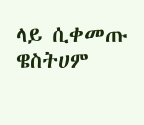ላይ ሲቀመጡ ዌስትሀም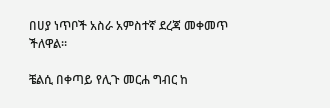በሀያ ነጥቦች አስራ አምስተኛ ደረጃ መቀመጥ ችለዋል።

ቼልሲ በቀጣይ የሊጉ መርሐ ግብር ከ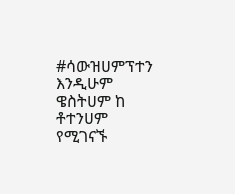#ሳውዝሀምፕተን እንዲሁም ዌስትሀም ከ ቶተንሀም የሚገናኙ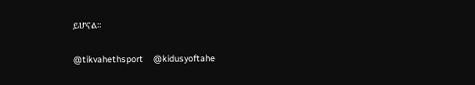ይሆናል።

@tikvahethsport     @kidusyoftahe